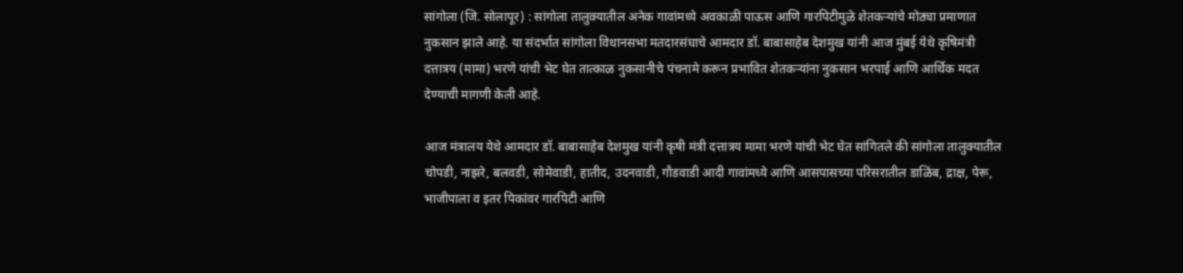सांगोला (जि. सोलापूर) : सांगोला तालुक्यातील अनेक गावांमध्ये अवकाळी पाऊस आणि गारपिटीमुळे शेतकऱ्यांचे मोठ्या प्रमाणात नुकसान झाले आहे. या संदर्भात सांगोला विधानसभा मतदारसंघाचे आमदार डॉ. बाबासाहेब देशमुख यांनी आज मुंबई येथे कृषिमंत्री दत्तात्रय (मामा) भरणे यांची भेट घेत तात्काळ नुकसानीचे पंचनामे करून प्रभावित शेतकऱ्यांना नुकसान भरपाई आणि आर्थिक मदत देण्याची मागणी केली आहे.

आज मंत्रालय येथे आमदार डॉ. बाबासाहेब देशमुख यांनी कृषी मंत्री दत्तात्रय मामा भरणे यांची भेट घेत सांगितले की सांगोला तालुक्यातील चोपडी, नाझरे, बलवडी, सोमेवाडी, हातीद, उदनवाडी, गौडवाडी आदी गावांमध्ये आणि आसपासच्या परिसरातील डाळिंब, द्राक्ष, पेरू, भाजीपाला व इतर पिकांवर गारपिटी आणि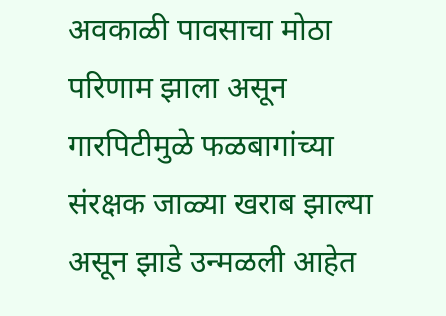अवकाळी पावसाचा मोठा परिणाम झाला असून गारपिटीमुळे फळबागांच्या संरक्षक जाळ्या खराब झाल्या असून झाडे उन्मळली आहेत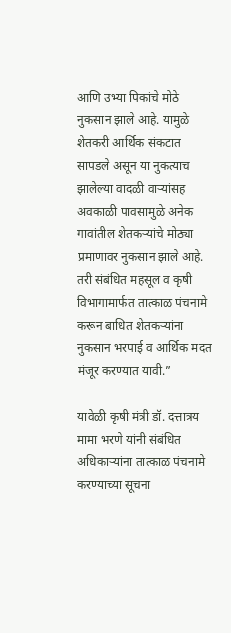आणि उभ्या पिकांचे मोठे नुकसान झाले आहे. यामुळे शेतकरी आर्थिक संकटात सापडले असून या नुकत्याच झालेल्या वादळी वाऱ्यांसह अवकाळी पावसामुळे अनेक गावांतील शेतकऱ्यांचे मोठ्या प्रमाणावर नुकसान झाले आहे. तरी संबंधित महसूल व कृषी विभागामार्फत तात्काळ पंचनामे करून बाधित शेतकऱ्यांना नुकसान भरपाई व आर्थिक मदत मंजूर करण्यात यावी.”

यावेळी कृषी मंत्री डॉ. दत्तात्रय मामा भरणे यांनी संबंधित अधिकाऱ्यांना तात्काळ पंचनामे करण्याच्या सूचना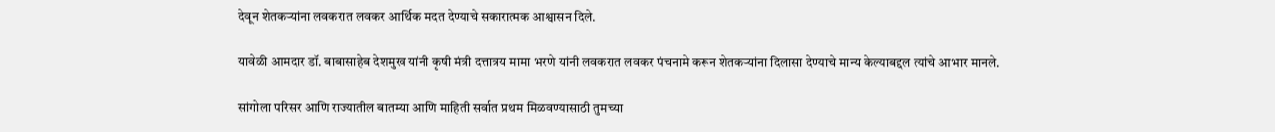देवून शेतकऱ्यांना लवकरात लवकर आर्थिक मदत देण्याचे सकारात्मक आश्वासन दिले.

यावेळी आमदार डॉ. बाबासाहेब देशमुख यांनी कृषी मंत्री दत्तात्रय मामा भरणे यांनी लवकरात लवकर पंचनामे करून शेतकऱ्यांना दिलासा देण्याचे मान्य केल्याबद्दल त्यांचे आभार मानले.

सांगोला परिसर आणि राज्यातील बातम्या आणि माहिती सर्वात प्रथम मिळवण्यासाठी तुमच्या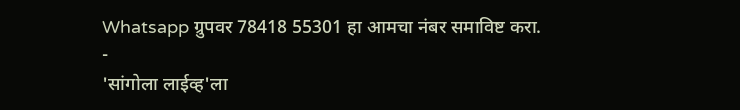Whatsapp ग्रुपवर 78418 55301 हा आमचा नंबर समाविष्ट करा.
-
'सांगोला लाईव्ह'ला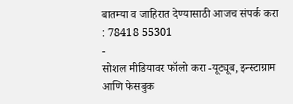बातम्या व जाहिरात देण्यासाठी आजच संपर्क करा : 78418 55301
-
सोशल मीडियावर फॉलो करा -यूट्यूब, इन्स्टाग्राम आणि फेसबुक